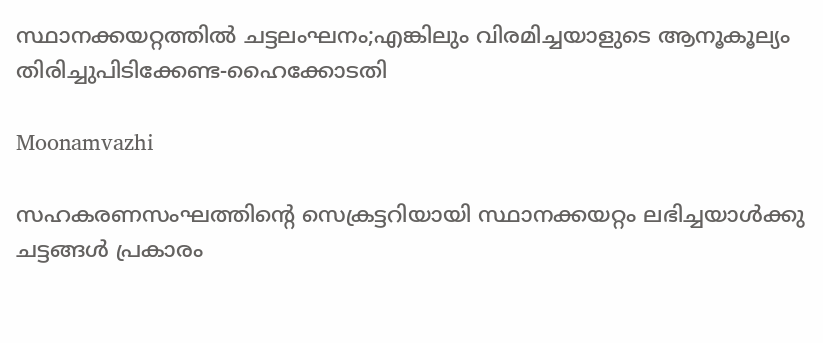സ്ഥാനക്കയറ്റത്തില്‍ ചട്ടലംഘനം;എങ്കിലും വിരമിച്ചയാളുടെ ആനൂകൂല്യം തിരിച്ചുപിടിക്കേണ്ട-ഹൈക്കോടതി

Moonamvazhi

സഹകരണസംഘത്തിന്റെ സെക്രട്ടറിയായി സ്ഥാനക്കയറ്റം ലഭിച്ചയാള്‍ക്കു ചട്ടങ്ങള്‍ പ്രകാരം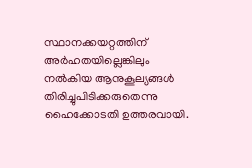സ്ഥാനക്കയറ്റത്തിന്‌ അര്‍ഹതയില്ലെങ്കിലും നല്‍കിയ ആനുകൂല്യങ്ങള്‍ തിരിച്ചുപിടിക്കരുതെന്നു ഹൈക്കോടതി ഉത്തരവായി.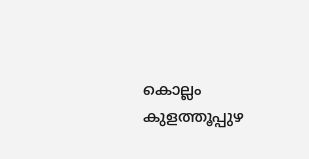കൊല്ലം കുളത്തൂപ്പുഴ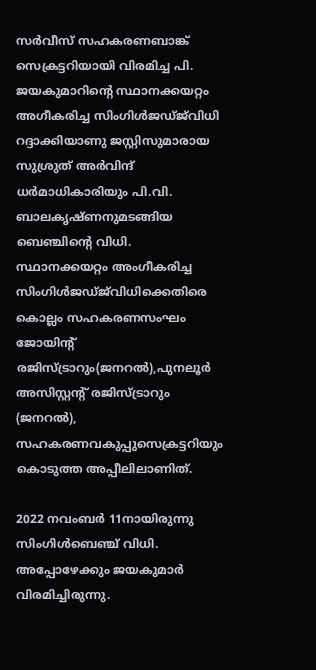സര്‍വീസ്‌ സഹകരണബാങ്ക്‌ സെക്രട്ടറിയായി വിരമിച്ച പി. ജയകുമാറിന്റെ സ്ഥാനക്കയറ്റം അഗീകരിച്ച സിംഗിള്‍ജഡ്‌ജ്‌വിധി റദ്ദാക്കിയാണു ജസ്റ്റിസുമാരായ സുശ്രുത്‌ അര്‍വിന്ദ്‌ ധര്‍മാധികാരിയും പി.വി. ബാലകൃഷ്‌ണനുമടങ്ങിയ ബെഞ്ചിന്റെ വിധി. സ്ഥാനക്കയറ്റം അംഗീകരിച്ച സിംഗിള്‍ജഡ്‌ജ്‌വിധിക്കെതിരെ കൊല്ലം സഹകരണസംഘം ജോയിന്റ്‌ രജിസ്‌ട്രാറും(ജനറല്‍),പുനലൂര്‍ അസിസ്റ്റന്റ്‌ രജിസ്‌ട്രാറും (ജനറല്‍), സഹകരണവകുപ്പുസെക്രട്ടറിയും കൊടുത്ത അപ്പീലിലാണിത്‌.

2022 നവംബര്‍ 11നായിരുന്നു സിംഗിള്‍ബെഞ്ച്‌ വിധി. അപ്പോഴേക്കും ജയകുമാര്‍ വിരമിച്ചിരുന്നു.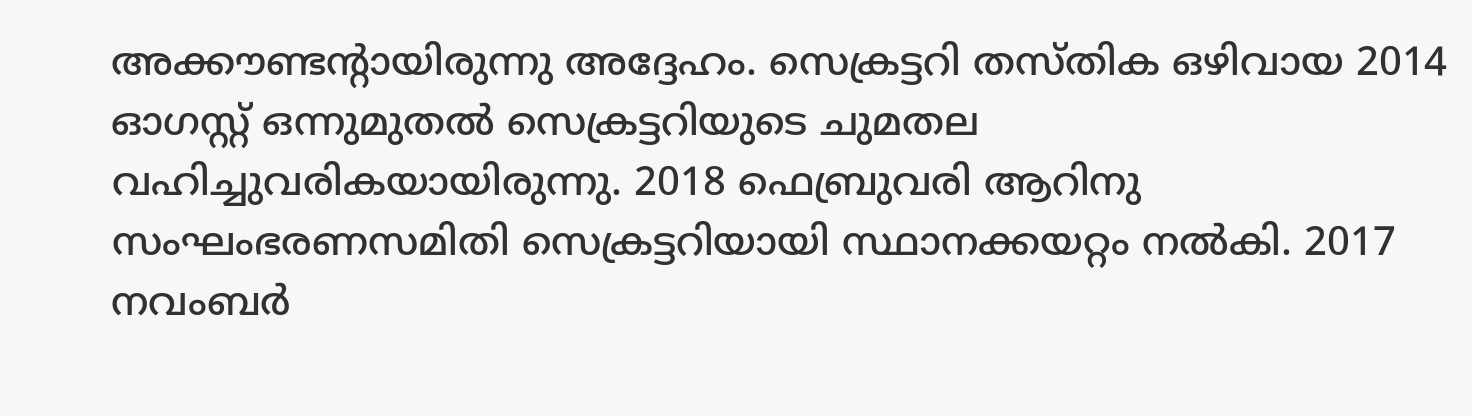അക്കൗണ്ടന്റായിരുന്നു അദ്ദേഹം. സെക്രട്ടറി തസ്‌തിക ഒഴിവായ 2014 ഓഗസ്റ്റ്‌ ഒന്നുമുതല്‍ സെക്രട്ടറിയുടെ ചുമതല വഹിച്ചുവരികയായിരുന്നു. 2018 ഫെബ്രുവരി ആറിനു സംഘംഭരണസമിതി സെക്രട്ടറിയായി സ്ഥാനക്കയറ്റം നല്‍കി. 2017 നവംബര്‍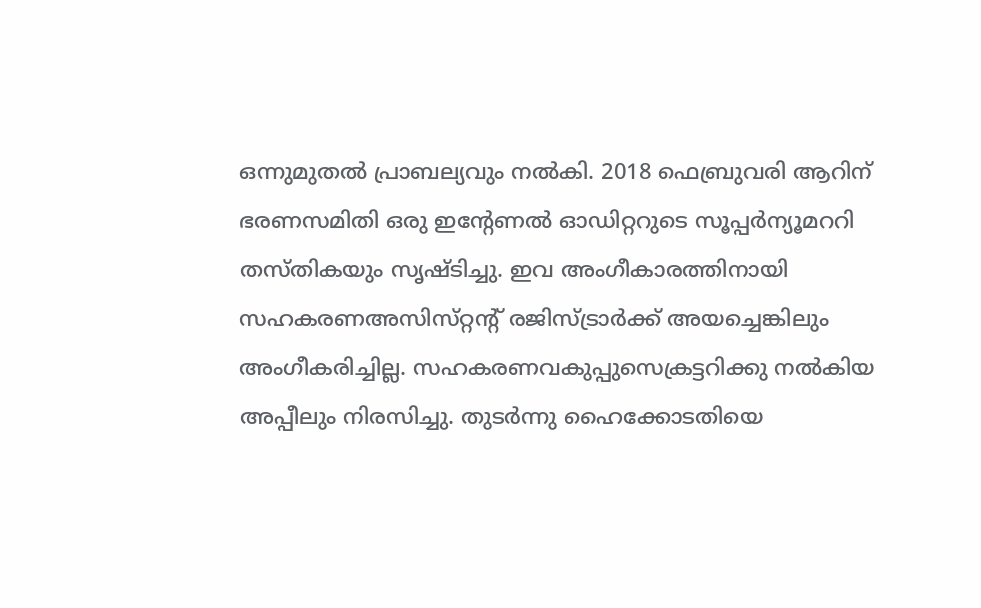ഒന്നുമുതല്‍ പ്രാബല്യവും നല്‍കി. 2018 ഫെബ്രുവരി ആറിന്‌ ഭരണസമിതി ഒരു ഇന്റേണല്‍ ഓഡിറ്ററുടെ സൂപ്പര്‍ന്യൂമററി തസ്‌തികയും സൃഷ്ടിച്ചു. ഇവ അംഗീകാരത്തിനായി സഹകരണഅസിസ്‌റ്റന്റ്‌ രജിസ്‌ട്രാര്‍ക്ക്‌ അയച്ചെങ്കിലും അംഗീകരിച്ചില്ല. സഹകരണവകുപ്പുസെക്രട്ടറിക്കു നല്‍കിയ അപ്പീലും നിരസിച്ചു. തുടര്‍ന്നു ഹൈക്കോടതിയെ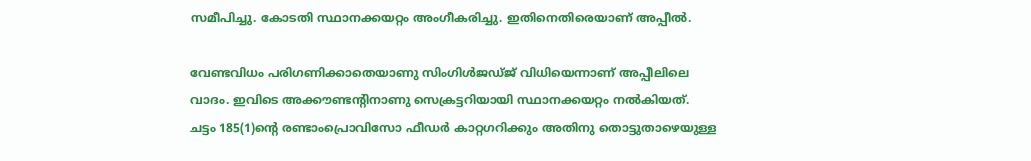സമീപിച്ചു. കോടതി സ്ഥാനക്കയറ്റം അംഗീകരിച്ചു. ഇതിനെതിരെയാണ്‌ അപ്പീല്‍.

വേണ്ടവിധം പരിഗണിക്കാതെയാണു സിംഗിള്‍ജഡ്‌ജ്‌ വിധിയെന്നാണ്‌ അപ്പീലിലെ വാദം. ഇവിടെ അക്കൗണ്ടന്റിനാണു സെക്രട്ടറിയായി സ്ഥാനക്കയറ്റം നല്‍കിയത്‌. ചട്ടം 185(1)ന്റെ രണ്ടാംപ്രൊവിസോ ഫീഡര്‍ കാറ്റഗറിക്കും അതിനു തൊട്ടുതാഴെയുള്ള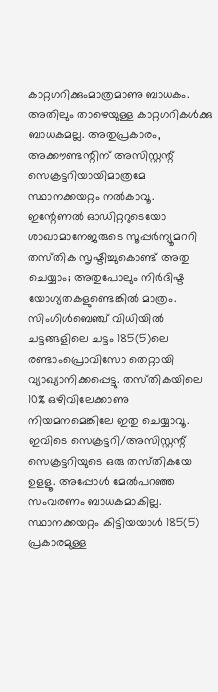കാറ്റഗറിക്കുംമാത്രമാണു ബാധകം. അതിലും താഴെയുള്ള കാറ്റഗറികള്‍ക്കു ബാധകമല്ല. അതുപ്രകാരം, അക്കൗണ്ടന്റിന്‌ അസിസ്റ്റന്റ്‌ സെക്രട്ടറിയായിമാത്രമേ സ്ഥാനക്കയറ്റം നല്‍കാവൂ. ഇന്റേണല്‍ ഓഡിറ്ററുടെയോ ശാഖാമാനേജരുടെ സൂപ്പര്‍ന്യൂമററി തസ്‌തിക സൃഷ്ടിച്ചുകൊണ്ട്‌ അതു ചെയ്യാം; അതുപോലും നിര്‍ദിഷ്ട യോഗ്യതകളുണ്ടെങ്കില്‍ മാത്രം. സിംഗിള്‍ബെഞ്ച്‌ വിധിയില്‍ ചട്ടങ്ങളിലെ ചട്ടം 185(5)ലെ രണ്ടാംപ്രൊവിസോ തെറ്റായി വ്യാഖ്യാനിക്കപ്പെട്ടു. തസ്‌തികയിലെ 10% ഒഴിവിലേക്കാണു നിയമനമെങ്കിലേ ഇതു ചെയ്യാവൂ. ഇവിടെ സെക്രട്ടറി/അസിസ്റ്റന്റ്‌ സെക്രട്ടറിയുടെ ഒരു തസ്‌തികയേ ഉളളൂ. അപ്പോള്‍ മേല്‍പറഞ്ഞ സംവരണം ബാധകമാകില്ല. സ്ഥാനക്കയറ്റം കിട്ടിയയാള്‍ 185(5) പ്രകാരമുള്ള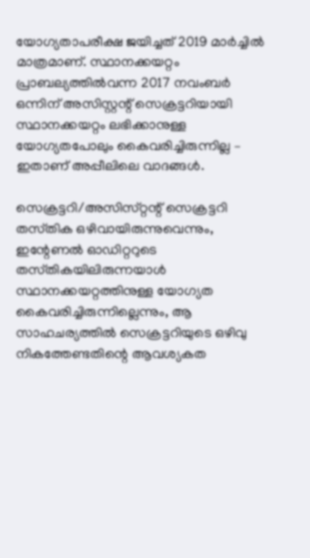യോഗ്യതാപരീക്ഷ ജയിച്ചത്‌ 2019 മാര്‍ച്ചില്‍ മാത്രമാണ്‌. സ്ഥാനക്കയറ്റം പ്രാബല്യത്തില്‍വന്ന 2017 നവംബര്‍ ഒന്നിന്‌ അസിസ്റ്റന്റ്‌ സെക്രട്ടറിയായി സ്ഥാനക്കയറ്റം ലഭിക്കാനുള്ള യോഗ്യതപോലും കൈവരിച്ചിരുന്നില്ല – ഇതാണ്‌ അപ്പീലിലെ വാദങ്ങള്‍.

സെക്രട്ടറി/അസിസ്‌റ്റന്റ്‌ സെക്രട്ടറി തസ്‌തിക ഒഴിവായിരുന്നുവെന്നും, ഇന്റേണല്‍ ഓഡിറ്ററുടെ തസ്‌തികയിലിരുന്നയാള്‍ സ്ഥാനക്കയറ്റത്തിനുള്ള യോഗ്യത കൈവരിച്ചിരുന്നില്ലെന്നും, ആ സാഹചര്യത്തില്‍ സെക്രട്ടറിയുടെ ഒഴിവു നികത്തേണ്ടതിന്റെ ആവശ്യകത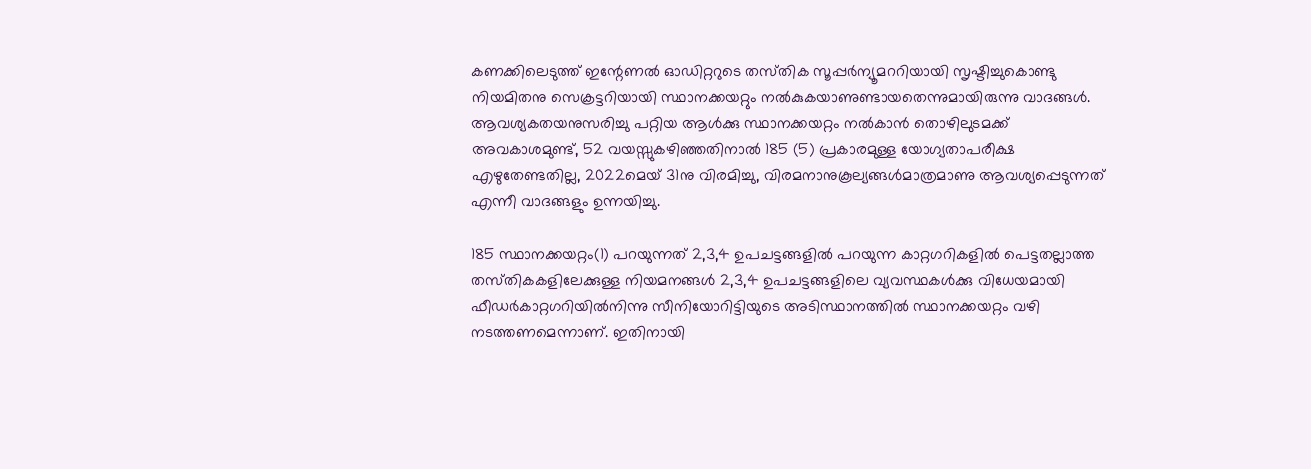കണക്കിലെടുത്ത്‌ ഇന്റേണല്‍ ഓഡിറ്ററുടെ തസ്‌തിക സൂപ്പര്‍ന്യൂമററിയായി സൃഷ്ടിച്ചുകൊണ്ടു നിയമിതനു സെക്രട്ടറിയായി സ്ഥാനക്കയറ്റും നല്‍കുകയാണുണ്ടായതെന്നുമായിരുന്നു വാദങ്ങള്‍. ആവശ്യകതയനുസരിച്ചു പറ്റിയ ആള്‍ക്കു സ്ഥാനക്കയറ്റം നല്‍കാന്‍ തൊഴിലുടമക്ക്‌ അവകാശമുണ്ട്‌, 52 വയസ്സുകഴിഞ്ഞതിനാല്‍ 185 (5) പ്രകാരമുള്ള യോഗ്യതാപരീക്ഷ എഴുതേണ്ടതില്ല, 2022മെയ്‌ 31നു വിരമിച്ചു, വിരമനാനുകൂല്യങ്ങള്‍മാത്രമാണു ആവശ്യപ്പെടുന്നത്‌ എന്നീ വാദങ്ങളും ഉന്നയിച്ചു.

185 സ്ഥാനക്കയറ്റം(1) പറയുന്നത്‌ 2,3,4 ഉപചട്ടങ്ങളില്‍ പറയുന്ന കാറ്റഗറികളില്‍ പെട്ടതല്ലാത്ത തസ്‌തികകളിലേക്കുള്ള നിയമനങ്ങള്‍ 2,3,4 ഉപചട്ടങ്ങളിലെ വ്യവസ്ഥകള്‍ക്കു വിധേയമായി ഫീഡര്‍കാറ്റഗറിയില്‍നിന്നു സീനിയോറിട്ടിയുടെ അടിസ്ഥാനത്തില്‍ സ്ഥാനക്കയറ്റം വഴി നടത്തണമെന്നാണ്‌. ഇതിനായി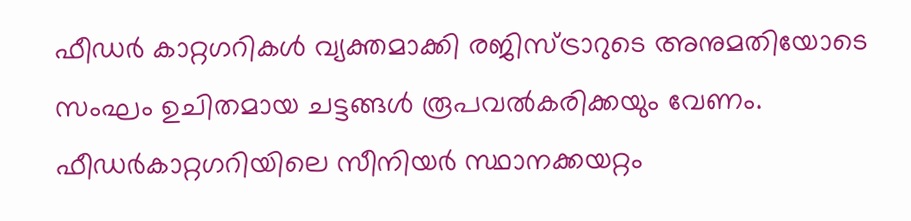ഫീഡര്‍ കാറ്റഗറികള്‍ വ്യക്തമാക്കി രജിസ്‌ട്രാറുടെ അനുമതിയോടെ സംഘം ഉചിതമായ ചട്ടങ്ങള്‍ രൂപവല്‍കരിക്കയും വേണം. ഫീഡര്‍കാറ്റഗറിയിലെ സീനിയര്‍ സ്ഥാനക്കയറ്റം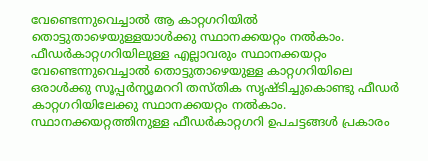വേണ്ടെന്നുവെച്ചാല്‍ ആ കാറ്റഗറിയില്‍ തൊട്ടുതാഴെയുള്ളയാള്‍ക്കു സ്ഥാനക്കയറ്റം നല്‍കാം. ഫീഡര്‍കാറ്റഗറിയിലുള്ള എല്ലാവരും സ്ഥാനക്കയറ്റം വേണ്ടെന്നുവെച്ചാല്‍ തൊട്ടുതാഴെയുള്ള കാറ്റഗറിയിലെ ഒരാള്‍ക്കു സൂപ്പര്‍ന്യൂമററി തസ്‌തിക സൃഷ്ടിച്ചുകൊണ്ടു ഫീഡര്‍ കാറ്റഗറിയിലേക്കു സ്ഥാനക്കയറ്റം നല്‍കാം. സ്ഥാനക്കയറ്റത്തിനുള്ള ഫീഡര്‍കാറ്റഗറി ഉപചട്ടങ്ങള്‍ പ്രകാരം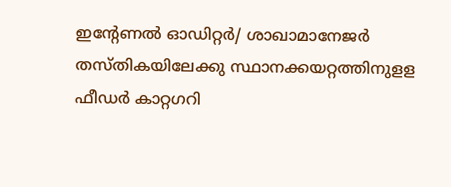ഇന്റേണല്‍ ഓഡിറ്റര്‍/ ശാഖാമാനേജര്‍ തസ്‌തികയിലേക്കു സ്ഥാനക്കയറ്റത്തിനുളള ഫീഡര്‍ കാറ്റഗറി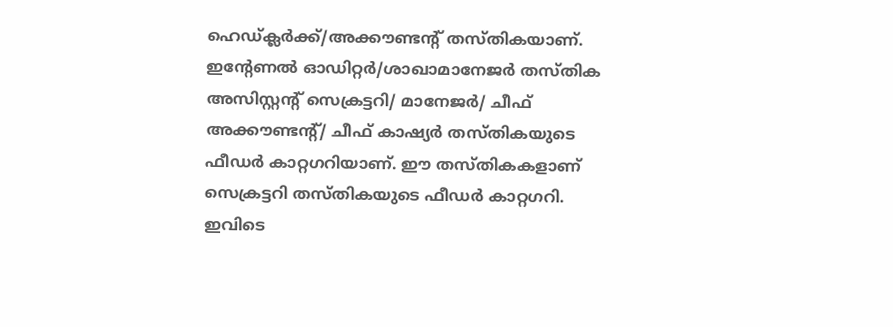ഹെഡ്‌ക്ലര്‍ക്ക്‌/അക്കൗണ്ടന്റ്‌ തസ്‌തികയാണ്‌. ഇന്റേണല്‍ ഓഡിറ്റര്‍/ശാഖാമാനേജര്‍ തസ്‌തിക അസിസ്റ്റന്റ്‌ സെക്രട്ടറി/ മാനേജര്‍/ ചീഫ്‌ അക്കൗണ്ടന്റ്‌/ ചീഫ്‌ കാഷ്യര്‍ തസ്‌തികയുടെ ഫീഡര്‍ കാറ്റഗറിയാണ്‌. ഈ തസ്‌തികകളാണ്‌ സെക്രട്ടറി തസ്‌തികയുടെ ഫീഡര്‍ കാറ്റഗറി. ഇവിടെ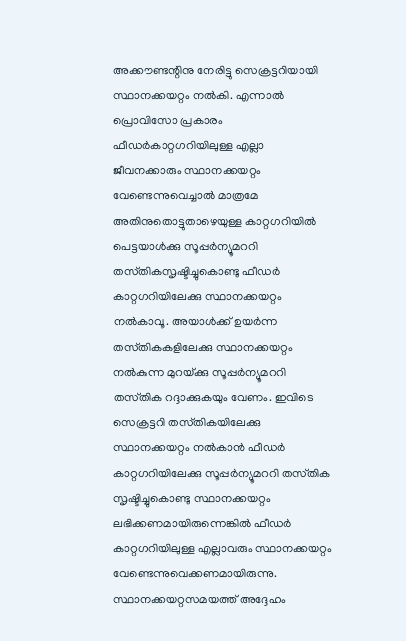അക്കൗണ്ടന്റിനു നേരിട്ടു സെക്രട്ടറിയായി സ്ഥാനക്കയറ്റം നല്‍കി. എന്നാല്‍ പ്രൊവിസോ പ്രകാരം ഫീഡര്‍കാറ്റഗറിയിലുള്ള എല്ലാ ജീവനക്കാരും സ്ഥാനക്കയറ്റം വേണ്ടെന്നുവെച്ചാല്‍ മാത്രമേ അതിനുതൊട്ടുതാഴെയുള്ള കാറ്റഗറിയില്‍ പെട്ടയാള്‍ക്കു സൂപ്പര്‍ന്യൂമററി തസ്‌തികസൃഷ്ടിച്ചുകൊണ്ടു ഫീഡര്‍ കാറ്റഗറിയിലേക്കു സ്ഥാനക്കയറ്റം നല്‍കാവൂ. അയാള്‍ക്ക്‌ ഉയര്‍ന്ന തസ്‌തികകളിലേക്കു സ്ഥാനക്കയറ്റം നല്‍കുന്ന മുറയ്‌ക്കു സൂപ്പര്‍ന്യൂമററി തസ്‌തിക റദ്ദാക്കുകയും വേണം. ഇവിടെ സെക്രട്ടറി തസ്‌തികയിലേക്കു സ്ഥാനക്കയറ്റം നല്‍കാന്‍ ഫീഡര്‍ കാറ്റഗറിയിലേക്കു സൂപ്പര്‍ന്യൂമററി തസ്‌തിക സൃഷ്ടിച്ചുകൊണ്ടു സ്ഥാനക്കയറ്റം ലഭിക്കണമായിരുന്നെങ്കില്‍ ഫീഡര്‍ കാറ്റഗറിയിലുള്ള എല്ലാവരും സ്ഥാനക്കയറ്റം വേണ്ടെന്നുവെക്കണമായിരുന്നു. സ്ഥാനക്കയറ്റസമയത്ത്‌ അദ്ദേഹം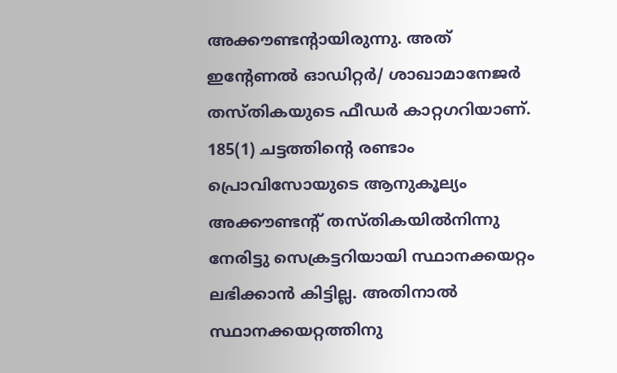അക്കൗണ്ടന്റായിരുന്നു. അത്‌ ഇന്റേണല്‍ ഓഡിറ്റര്‍/ ശാഖാമാനേജര്‍ തസ്‌തികയുടെ ഫീഡര്‍ കാറ്റഗറിയാണ്‌. 185(1) ചട്ടത്തിന്റെ രണ്ടാം പ്രൊവിസോയുടെ ആനുകൂല്യം അക്കൗണ്ടന്റ്‌ തസ്‌തികയില്‍നിന്നു നേരിട്ടു സെക്രട്ടറിയായി സ്ഥാനക്കയറ്റം ലഭിക്കാന്‍ കിട്ടില്ല. അതിനാല്‍ സ്ഥാനക്കയറ്റത്തിനു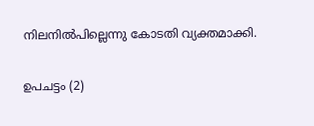നിലനില്‍പില്ലെന്നു കോടതി വ്യക്തമാക്കി.

ഉപചട്ടം (2)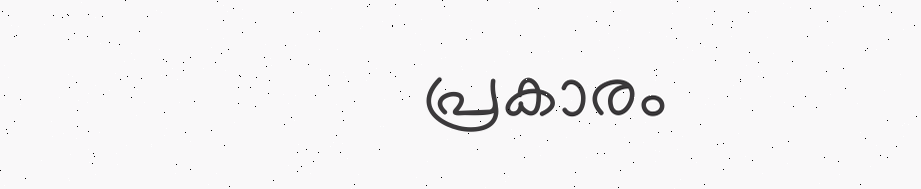പ്രകാരം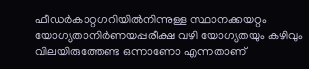ഫീഡര്‍കാറ്റഗറിയില്‍നിന്നുള്ള സ്ഥാനക്കയറ്റം യോഗ്യതാനിര്‍ണയപ്പരീക്ഷ വഴി യോഗ്യതയും കഴിവും വിലയിരുത്തേണ്ട ഒന്നാണോ എന്നതാണ്‌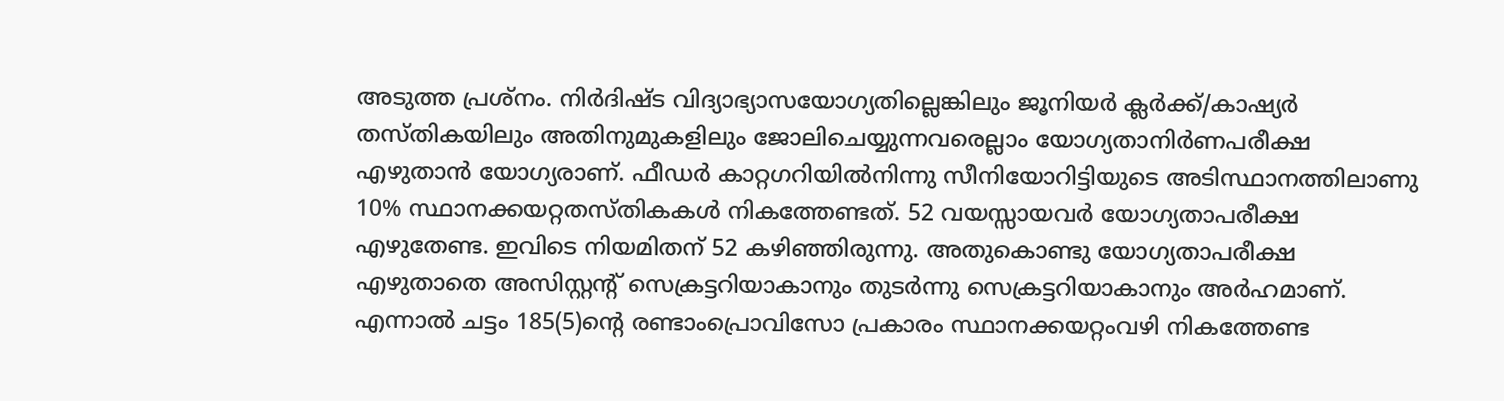അടുത്ത പ്രശ്‌നം. നിര്‍ദിഷ്ട വിദ്യാഭ്യാസയോഗ്യതില്ലെങ്കിലും ജൂനിയര്‍ ക്ലര്‍ക്ക്‌/കാഷ്യര്‍ തസ്‌തികയിലും അതിനുമുകളിലും ജോലിചെയ്യുന്നവരെല്ലാം യോഗ്യതാനിര്‍ണപരീക്ഷ എഴുതാന്‍ യോഗ്യരാണ്‌. ഫീഡര്‍ കാറ്റഗറിയില്‍നിന്നു സീനിയോറിട്ടിയുടെ അടിസ്ഥാനത്തിലാണു 10% സ്ഥാനക്കയറ്റതസ്‌തികകള്‍ നികത്തേണ്ടത്‌. 52 വയസ്സായവര്‍ യോഗ്യതാപരീക്ഷ എഴുതേണ്ട. ഇവിടെ നിയമിതന്‌ 52 കഴിഞ്ഞിരുന്നു. അതുകൊണ്ടു യോഗ്യതാപരീക്ഷ എഴുതാതെ അസിസ്റ്റന്റ്‌ സെക്രട്ടറിയാകാനും തുടര്‍ന്നു സെക്രട്ടറിയാകാനും അര്‍ഹമാണ്‌. എന്നാല്‍ ചട്ടം 185(5)ന്റെ രണ്ടാംപ്രൊവിസോ പ്രകാരം സ്ഥാനക്കയറ്റംവഴി നികത്തേണ്ട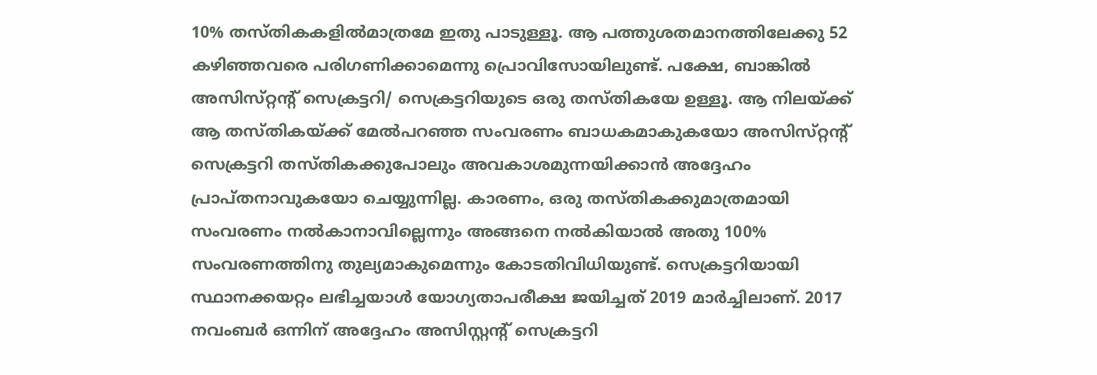10% തസ്‌തികകളില്‍മാത്രമേ ഇതു പാടുള്ളൂ. ആ പത്തുശതമാനത്തിലേക്കു 52 കഴിഞ്ഞവരെ പരിഗണിക്കാമെന്നു പ്രൊവിസോയിലുണ്ട്‌. പക്ഷേ, ബാങ്കില്‍ അസിസ്‌റ്റന്റ്‌ സെക്രട്ടറി/ സെക്രട്ടറിയുടെ ഒരു തസ്‌തികയേ ഉള്ളൂ. ആ നിലയ്‌ക്ക്‌ ആ തസ്‌തികയ്‌ക്ക്‌ മേല്‍പറഞ്ഞ സംവരണം ബാധകമാകുകയോ അസിസ്‌റ്റന്റ്‌ സെക്രട്ടറി തസ്‌തികക്കുപോലും അവകാശമുന്നയിക്കാന്‍ അദ്ദേഹം പ്രാപ്‌തനാവുകയോ ചെയ്യുന്നില്ല. കാരണം, ഒരു തസ്‌തികക്കുമാത്രമായി സംവരണം നല്‍കാനാവില്ലെന്നും അങ്ങനെ നല്‍കിയാല്‍ അതു 100% സംവരണത്തിനു തുല്യമാകുമെന്നും കോടതിവിധിയുണ്ട്‌. സെക്രട്ടറിയായി സ്ഥാനക്കയറ്റം ലഭിച്ചയാള്‍ യോഗ്യതാപരീക്ഷ ജയിച്ചത്‌ 2019 മാര്‍ച്ചിലാണ്‌. 2017 നവംബര്‍ ഒന്നിന്‌ അദ്ദേഹം അസിസ്റ്റന്റ്‌ സെക്രട്ടറി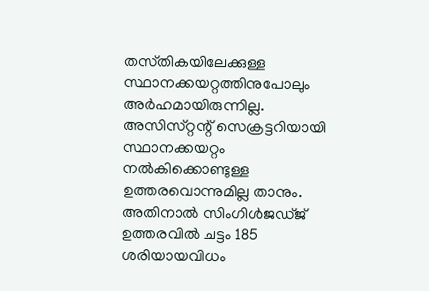തസ്‌തികയിലേക്കുള്ള സ്ഥാനക്കയറ്റത്തിനുപോലും അര്‍ഹമായിരുന്നില്ല. അസിസ്‌റ്റന്റ്‌ സെക്രട്ടറിയായി സ്ഥാനക്കയറ്റം നല്‍കിക്കൊണ്ടുള്ള ഉത്തരവൊന്നുമില്ല താനും. അതിനാല്‍ സിംഗിള്‍ജഡ്‌ജ്‌ ഉത്തരവില്‍ ചട്ടം 185 ശരിയായവിധം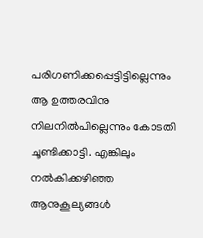പരിഗണിക്കപ്പെട്ടിട്ടില്ലെന്നും ആ ഉത്തരവിനു നിലനില്‍പില്ലെന്നും കോടതി ചൂണ്ടിക്കാട്ടി. എങ്കിലും നല്‍കിക്കഴിഞ്ഞ ആനുകൂല്യങ്ങള്‍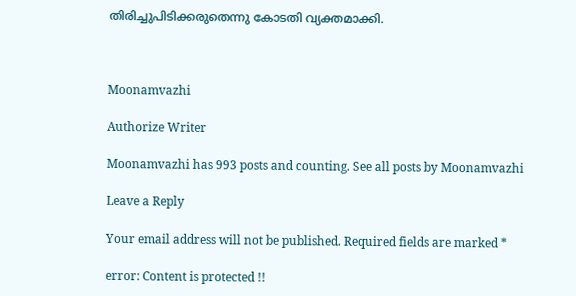തിരിച്ചുപിടിക്കരുതെന്നു കോടതി വ്യക്തമാക്കി.



Moonamvazhi

Authorize Writer

Moonamvazhi has 993 posts and counting. See all posts by Moonamvazhi

Leave a Reply

Your email address will not be published. Required fields are marked *

error: Content is protected !!